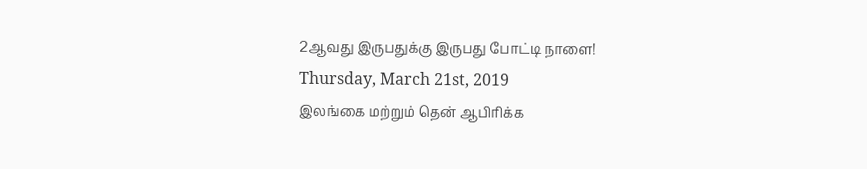2ஆவது இருபதுக்கு இருபது போட்டி நாளை!
Thursday, March 21st, 2019
இலங்கை மற்றும் தென் ஆபிரிக்க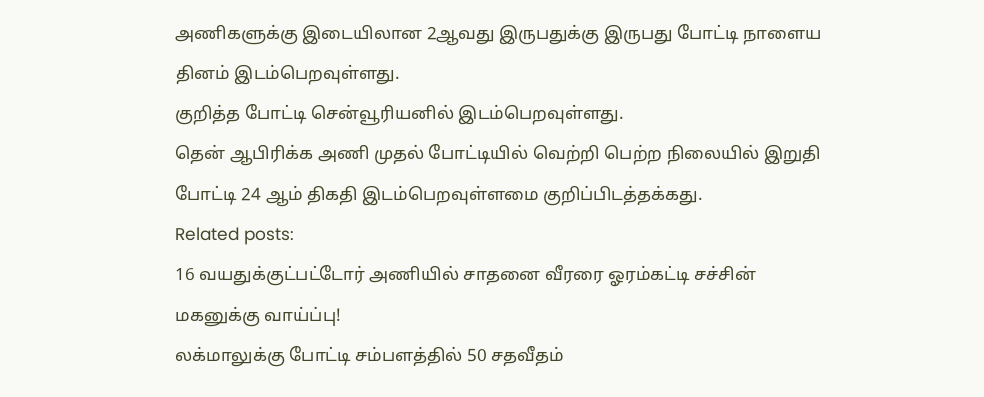அணிகளுக்கு இடையிலான 2ஆவது இருபதுக்கு இருபது போட்டி நாளைய தினம் இடம்பெறவுள்ளது.
குறித்த போட்டி சென்வூரியனில் இடம்பெறவுள்ளது.
தென் ஆபிரிக்க அணி முதல் போட்டியில் வெற்றி பெற்ற நிலையில் இறுதி போட்டி 24 ஆம் திகதி இடம்பெறவுள்ளமை குறிப்பிடத்தக்கது.
Related posts:
16 வயதுக்குட்பட்டோர் அணியில் சாதனை வீரரை ஓரம்கட்டி சச்சின் மகனுக்கு வாய்ப்பு!
லக்மாலுக்கு போட்டி சம்பளத்தில் 50 சதவீதம்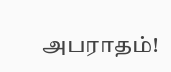அபராதம்!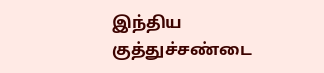இந்திய குத்துச்சண்டை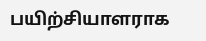பயிற்சியாளராக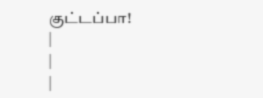குட்டப்பா!
|
|
|